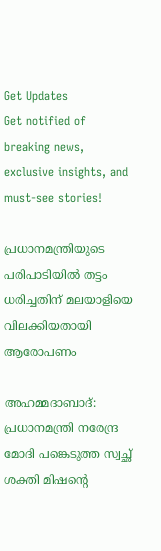Get Updates
Get notified of breaking news, exclusive insights, and must-see stories!

പ്രധാനമന്ത്രിയുടെ പരിപാടിയില്‍ തട്ടം ധരിച്ചതിന് മലയാളിയെ വിലക്കിയതായി ആരോപണം

അഹമ്മദാബാദ്: പ്രധാനമന്ത്രി നരേന്ദ്ര മോദി പങ്കെടുത്ത സ്വച്ഛ് ശക്തി മിഷന്റെ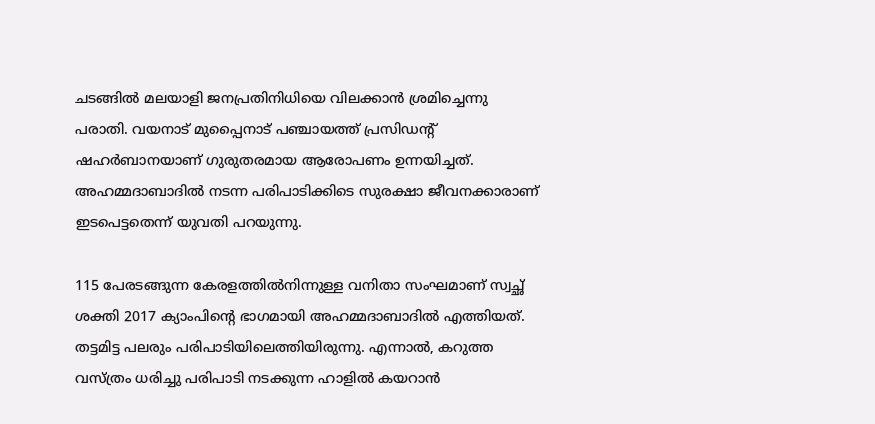ചടങ്ങില്‍ മലയാളി ജനപ്രതിനിധിയെ വിലക്കാന്‍ ശ്രമിച്ചെന്നു പരാതി. വയനാട് മുപ്പൈനാട് പഞ്ചായത്ത് പ്രസിഡന്റ് ഷഹര്‍ബാനയാണ് ഗുരുതരമായ ആരോപണം ഉന്നയിച്ചത്. അഹമ്മദാബാദില്‍ നടന്ന പരിപാടിക്കിടെ സുരക്ഷാ ജീവനക്കാരാണ് ഇടപെട്ടതെന്ന് യുവതി പറയുന്നു.

115 പേരടങ്ങുന്ന കേരളത്തില്‍നിന്നുള്ള വനിതാ സംഘമാണ് സ്വച്ഛ് ശക്തി 2017 ക്യാംപിന്റെ ഭാഗമായി അഹമ്മദാബാദില്‍ എത്തിയത്. തട്ടമിട്ട പലരും പരിപാടിയിലെത്തിയിരുന്നു. എന്നാല്‍, കറുത്ത വസ്ത്രം ധരിച്ചു പരിപാടി നടക്കുന്ന ഹാളില്‍ കയറാന്‍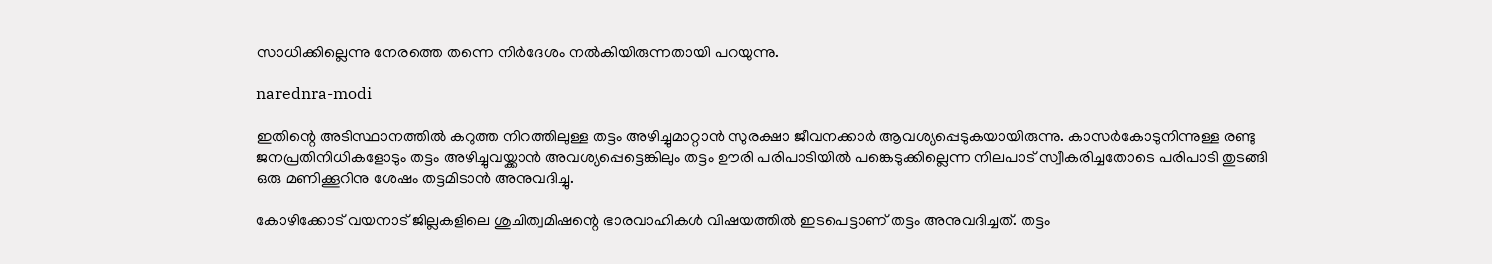സാധിക്കില്ലെന്നു നേരത്തെ തന്നെ നിര്‍ദേശം നല്‍കിയിരുന്നതായി പറയുന്നു.

narednra-modi

ഇതിന്റെ അടിസ്ഥാനത്തില്‍ കറുത്ത നിറത്തിലുള്ള തട്ടം അഴിച്ചുമാറ്റാന്‍ സുരക്ഷാ ജീവനക്കാര്‍ ആവശ്യപ്പെടുകയായിരുന്നു. കാസര്‍കോടുനിന്നുള്ള രണ്ടു ജനപ്രതിനിധികളോടും തട്ടം അഴിച്ചുവയ്ക്കാന്‍ അവശ്യപ്പെട്ടെങ്കിലും തട്ടം ഊരി പരിപാടിയില്‍ പങ്കെടുക്കില്ലെന്ന നിലപാട് സ്വീകരിച്ചതോടെ പരിപാടി തുടങ്ങി ഒരു മണിക്കൂറിനു ശേഷം തട്ടമിടാന്‍ അനുവദിച്ചു.

കോഴിക്കോട് വയനാട് ജില്ലകളിലെ ശുചിത്വമിഷന്റെ ഭാരവാഹികള്‍ വിഷയത്തില്‍ ഇടപെട്ടാണ് തട്ടം അനുവദിച്ചത്. തട്ടം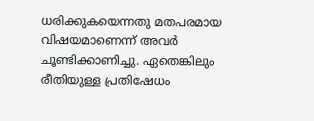ധരിക്കുകയെന്നതു മതപരമായ വിഷയമാണെന്ന് അവര്‍ ചൂണ്ടിക്കാണിച്ചു. ഏതെങ്കിലും രീതിയുള്ള പ്രതിഷേധം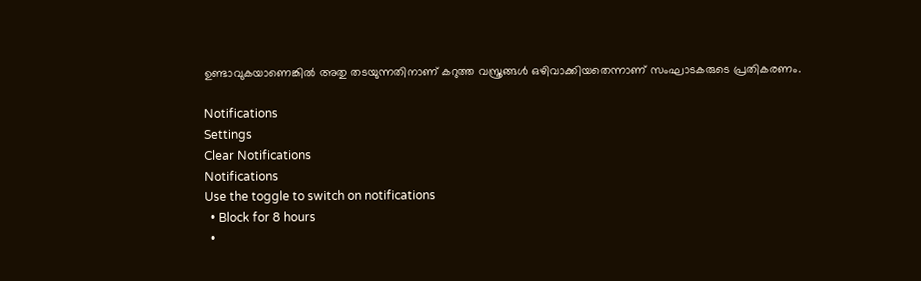ഉണ്ടാവുകയാണെങ്കില്‍ അതു തടയുന്നതിനാണ് കറുത്ത വസ്ത്രങ്ങള്‍ ഒഴിവാക്കിയതെന്നാണ് സംഘാടകരുടെ പ്രതികരണം.

Notifications
Settings
Clear Notifications
Notifications
Use the toggle to switch on notifications
  • Block for 8 hours
  •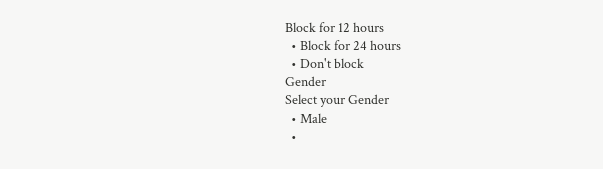Block for 12 hours
  • Block for 24 hours
  • Don't block
Gender
Select your Gender
  • Male
  •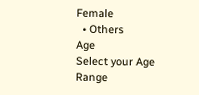Female
  • Others
Age
Select your Age Range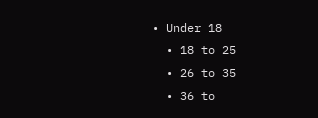• Under 18
  • 18 to 25
  • 26 to 35
  • 36 to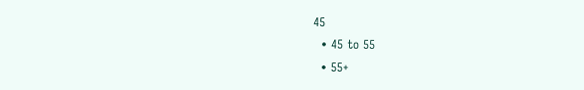45
  • 45 to 55
  • 55+